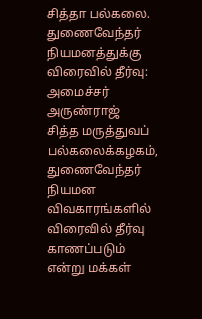சித்தா பல்கலை. துணைவேந்தர் நியமனத்துக்கு விரைவில் தீர்வு: அமைச்சர் அருண்ராஜ்
சித்த மருத்துவப் பல்கலைக்கழகம், துணைவேந்தர் நியமன விவகாரங்களில் விரைவில் தீர்வு காணப்படும் என்று மக்கள்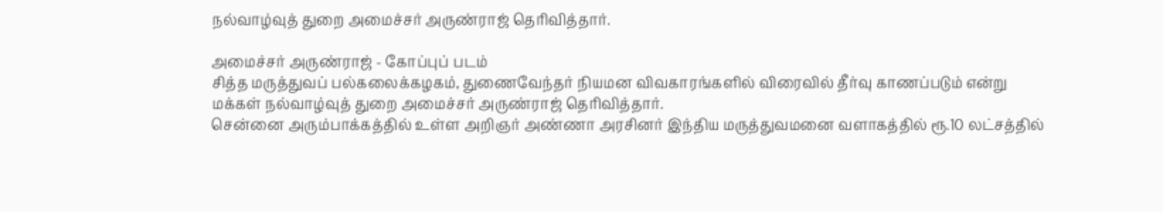நல்வாழ்வுத் துறை அமைச்சர் அருண்ராஜ் தெரிவித்தார்.

அமைச்சர் அருண்ராஜ் - கோப்புப் படம்
சித்த மருத்துவப் பல்கலைக்கழகம், துணைவேந்தர் நியமன விவகாரங்களில் விரைவில் தீர்வு காணப்படும் என்று மக்கள் நல்வாழ்வுத் துறை அமைச்சர் அருண்ராஜ் தெரிவித்தார்.
சென்னை அரும்பாக்கத்தில் உள்ள அறிஞர் அண்ணா அரசினர் இந்திய மருத்துவமனை வளாகத்தில் ரூ.10 லட்சத்தில்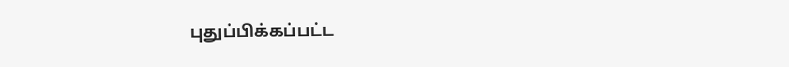புதுப்பிக்கப்பட்ட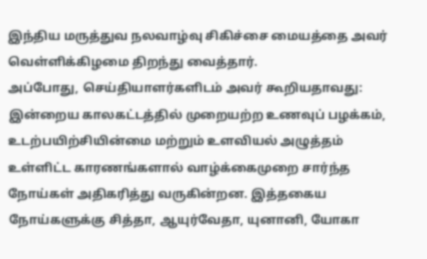இந்திய மருத்துவ நலவாழ்வு சிகிச்சை மையத்தை அவர் வெள்ளிக்கிழமை திறந்து வைத்தார்.
அப்போது, செய்தியாளர்களிடம் அவர் கூறியதாவது: இன்றைய காலகட்டத்தில் முறையற்ற உணவுப் பழக்கம், உடற்பயிற்சியின்மை மற்றும் உளவியல் அழுத்தம் உள்ளிட்ட காரணங்களால் வாழ்க்கைமுறை சார்ந்த நோய்கள் அதிகரித்து வருகின்றன. இத்தகைய நோய்களுக்கு சித்தா, ஆயுர்வேதா, யுனானி, யோகா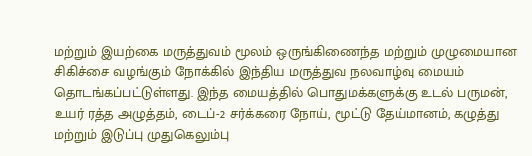மற்றும் இயற்கை மருத்துவம் மூலம் ஒருங்கிணைந்த மற்றும் முழுமையான சிகிச்சை வழங்கும் நோக்கில் இந்திய மருத்துவ நலவாழ்வு மையம் தொடங்கப்பட்டுள்ளது. இந்த மையத்தில் பொதுமக்களுக்கு உடல் பருமன், உயர் ரத்த அழுத்தம், டைப்-2 சர்க்கரை நோய், மூட்டு தேய்மானம், கழுத்து மற்றும் இடுப்பு முதுகெலும்பு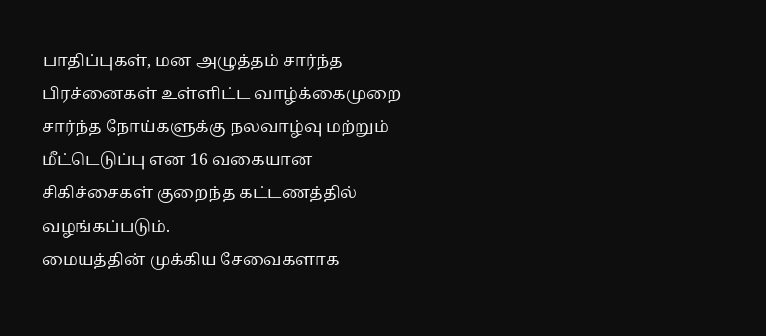பாதிப்புகள், மன அழுத்தம் சார்ந்த பிரச்னைகள் உள்ளிட்ட வாழ்க்கைமுறை சார்ந்த நோய்களுக்கு நலவாழ்வு மற்றும் மீட்டெடுப்பு என 16 வகையான சிகிச்சைகள் குறைந்த கட்டணத்தில் வழங்கப்படும்.
மையத்தின் முக்கிய சேவைகளாக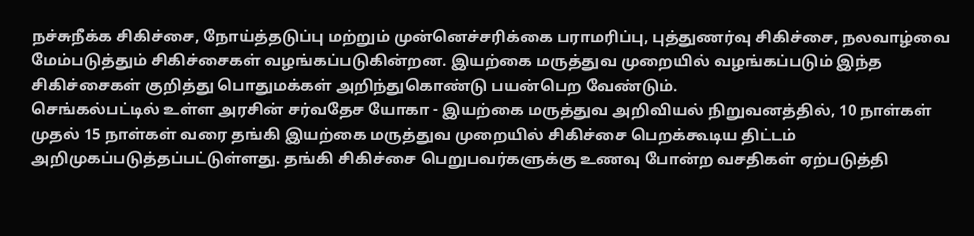நச்சுநீக்க சிகிச்சை, நோய்த்தடுப்பு மற்றும் முன்னெச்சரிக்கை பராமரிப்பு, புத்துணர்வு சிகிச்சை, நலவாழ்வை மேம்படுத்தும் சிகிச்சைகள் வழங்கப்படுகின்றன. இயற்கை மருத்துவ முறையில் வழங்கப்படும் இந்த சிகிச்சைகள் குறித்து பொதுமக்கள் அறிந்துகொண்டு பயன்பெற வேண்டும்.
செங்கல்பட்டில் உள்ள அரசின் சர்வதேச யோகா - இயற்கை மருத்துவ அறிவியல் நிறுவனத்தில், 10 நாள்கள் முதல் 15 நாள்கள் வரை தங்கி இயற்கை மருத்துவ முறையில் சிகிச்சை பெறக்கூடிய திட்டம் அறிமுகப்படுத்தப்பட்டுள்ளது. தங்கி சிகிச்சை பெறுபவர்களுக்கு உணவு போன்ற வசதிகள் ஏற்படுத்தி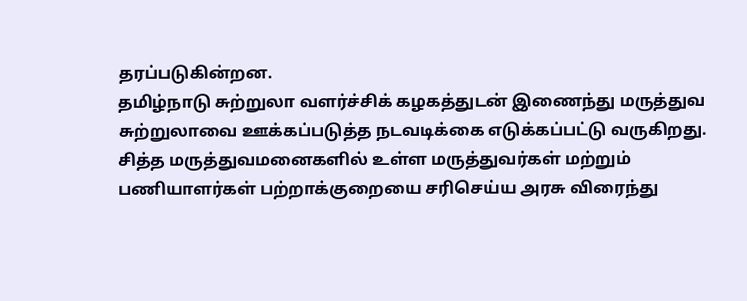தரப்படுகின்றன.
தமிழ்நாடு சுற்றுலா வளர்ச்சிக் கழகத்துடன் இணைந்து மருத்துவ சுற்றுலாவை ஊக்கப்படுத்த நடவடிக்கை எடுக்கப்பட்டு வருகிறது.
சித்த மருத்துவமனைகளில் உள்ள மருத்துவர்கள் மற்றும் பணியாளர்கள் பற்றாக்குறையை சரிசெய்ய அரசு விரைந்து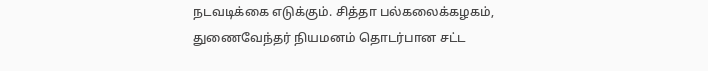நடவடிக்கை எடுக்கும். சித்தா பல்கலைக்கழகம், துணைவேந்தர் நியமனம் தொடர்பான சட்ட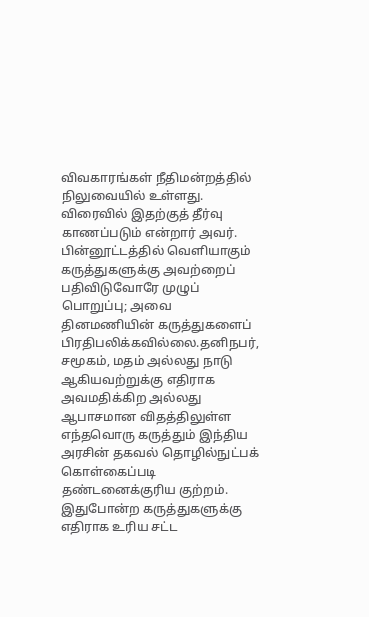விவகாரங்கள் நீதிமன்றத்தில் நிலுவையில் உள்ளது. விரைவில் இதற்குத் தீர்வு காணப்படும் என்றார் அவர்.
பின்னூட்டத்தில் வெளியாகும் கருத்துகளுக்கு அவற்றைப் பதிவிடுவோரே முழுப் பொறுப்பு; அவை தினமணியின் கருத்துகளைப் பிரதிபலிக்கவில்லை.தனிநபர், சமூகம், மதம் அல்லது நாடு ஆகியவற்றுக்கு எதிராக அவமதிக்கிற அல்லது ஆபாசமான விதத்திலுள்ள எந்தவொரு கருத்தும் இந்திய அரசின் தகவல் தொழில்நுட்பக் கொள்கைப்படி தண்டனைக்குரிய குற்றம். இதுபோன்ற கருத்துகளுக்கு எதிராக உரிய சட்ட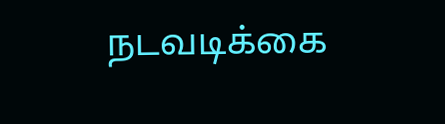நடவடிக்கை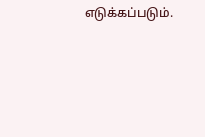எடுக்கப்படும்.